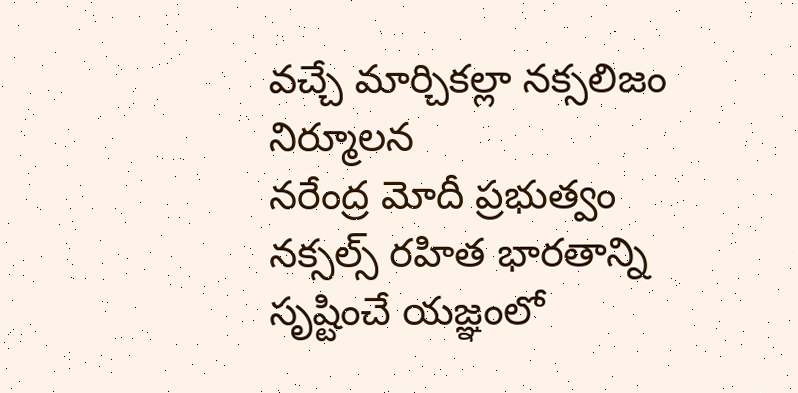వచ్చే మార్చికల్లా నక్సలిజం నిర్మూలన
నరేంద్ర మోదీ ప్రభుత్వం నక్సల్స్ రహిత భారతాన్ని సృష్టించే యజ్ఞంలో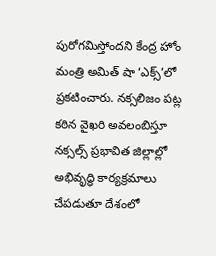పురోగమిస్తోందని కేంద్ర హోం మంత్రి అమిత్ షా ‘ఎక్స్’లో ప్రకటించారు. నక్సలిజం పట్ల కఠిన వైఖరి అవలంబిస్తూ నక్సల్స్ ప్రభావిత జిల్లాల్లో అభివృద్ధి కార్యక్రమాలు చేపడుతూ దేశంలో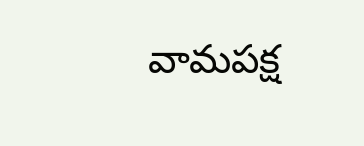వామపక్ష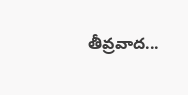తీవ్రవాద...